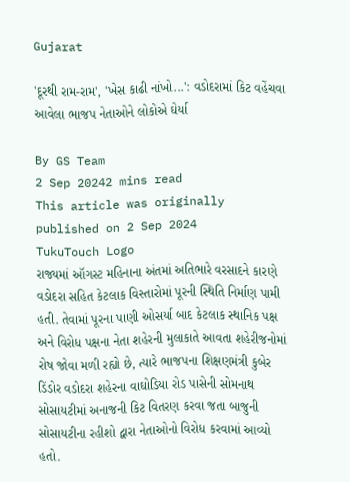Gujarat

'દૂરથી રામ-રામ', 'ખેસ કાઢી નાંખો...': વડોદરામાં કિટ વહેંચવા આવેલા ભાજપ નેતાઓને લોકોએ ઘેર્યા

By GS Team
2 Sep 20242 mins read
This article was originally published on 2 Sep 2024
TukuTouch Logo
રાજ્યમાં ઑગસ્ટ મહિનાના અંતમાં અતિભારે વરસાદને કારણે વડોદરા સહિત કેટલાક વિસ્તારોમાં પૂરની સ્થિતિ નિર્માણ પામી હતી. તેવામાં પૂરના પાણી ઓસર્યા બાદ કેટલાક સ્થાનિક પક્ષ અને વિરોધ પક્ષના નેતા શહેરની મુલાકાતે આવતા શહેરીજનોમાં રોષ જોવા મળી રહ્યો છે, ત્યારે ભાજપના શિક્ષણમંત્રી કુબેર ડિંડોર વડોદરા શહેરના વાઘોડિયા રોડ પાસેની સોમનાથ સોસાયટીમાં અનાજની કિટ વિતરણ કરવા જતા બાજુની સોસાયટીના રહીશો દ્વારા નેતાઓનો વિરોધ કરવામાં આવ્યો હતો.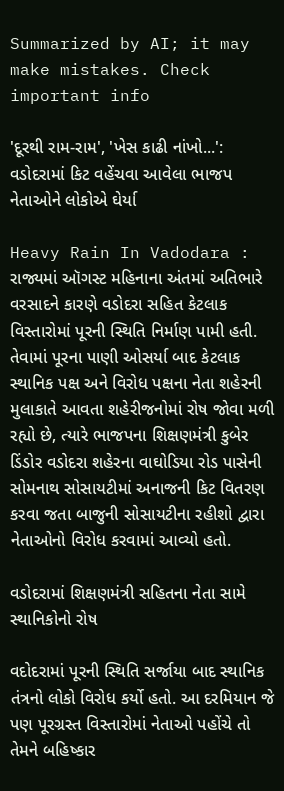Summarized by AI; it may make mistakes. Check important info

'દૂરથી રામ-રામ', 'ખેસ કાઢી નાંખો...': વડોદરામાં કિટ વહેંચવા આવેલા ભાજપ નેતાઓને લોકોએ ઘેર્યા

Heavy Rain In Vadodara : રાજ્યમાં ઑગસ્ટ મહિનાના અંતમાં અતિભારે વરસાદને કારણે વડોદરા સહિત કેટલાક વિસ્તારોમાં પૂરની સ્થિતિ નિર્માણ પામી હતી. તેવામાં પૂરના પાણી ઓસર્યા બાદ કેટલાક સ્થાનિક પક્ષ અને વિરોધ પક્ષના નેતા શહેરની મુલાકાતે આવતા શહેરીજનોમાં રોષ જોવા મળી રહ્યો છે, ત્યારે ભાજપના શિક્ષણમંત્રી કુબેર ડિંડોર વડોદરા શહેરના વાઘોડિયા રોડ પાસેની સોમનાથ સોસાયટીમાં અનાજની કિટ વિતરણ કરવા જતા બાજુની સોસાયટીના રહીશો દ્વારા નેતાઓનો વિરોધ કરવામાં આવ્યો હતો.

વડોદરામાં શિક્ષણમંત્રી સહિતના નેતા સામે સ્થાનિકોનો રોષ

વદોદરામાં પૂરની સ્થિતિ સર્જાયા બાદ સ્થાનિક તંત્રનો લોકો વિરોધ કર્યો હતો. આ દરમિયાન જે પણ પૂરગ્રસ્ત વિસ્તારોમાં નેતાઓ પહોંચે તો તેમને બહિષ્કાર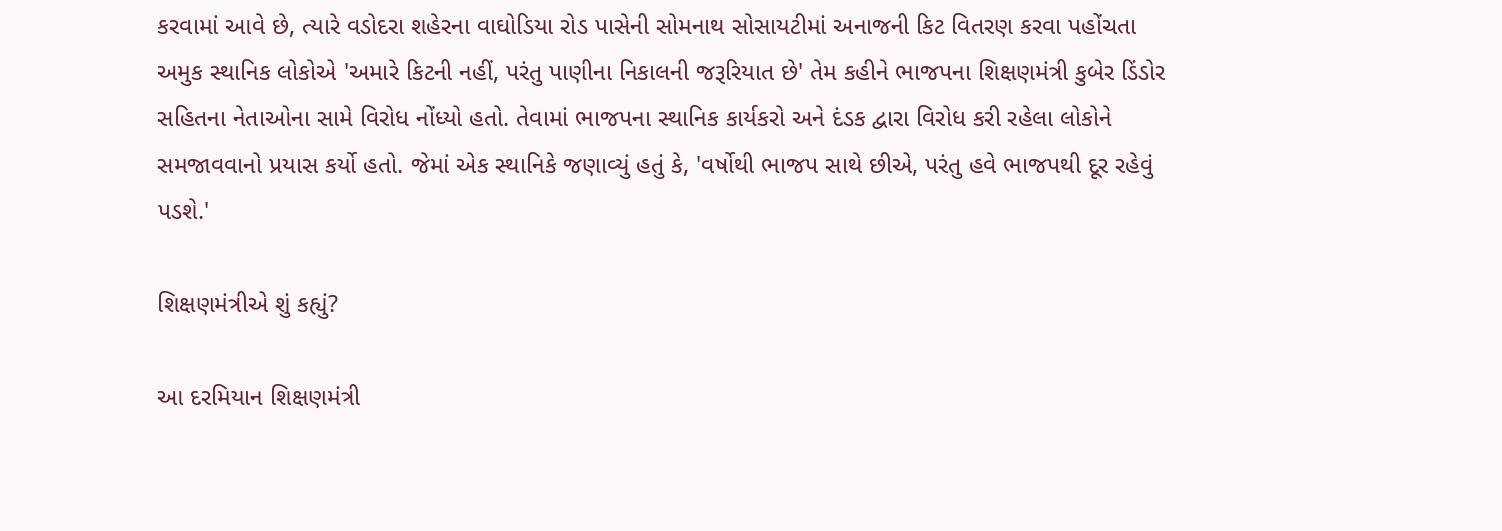કરવામાં આવે છે, ત્યારે વડોદરા શહેરના વાઘોડિયા રોડ પાસેની સોમનાથ સોસાયટીમાં અનાજની કિટ વિતરણ કરવા પહોંચતા અમુક સ્થાનિક લોકોએ 'અમારે કિટની નહીં, પરંતુ પાણીના નિકાલની જરૂરિયાત છે' તેમ કહીને ભાજપના શિક્ષણમંત્રી કુબેર ડિંડોર સહિતના નેતાઓના સામે વિરોધ નોંધ્યો હતો. તેવામાં ભાજપના સ્થાનિક કાર્યકરો અને દંડક દ્વારા વિરોધ કરી રહેલા લોકોને સમજાવવાનો પ્રયાસ કર્યો હતો. જેમાં એક સ્થાનિકે જણાવ્યું હતું કે, 'વર્ષોથી ભાજપ સાથે છીએ, પરંતુ હવે ભાજપથી દૂર રહેવું પડશે.'

શિક્ષણમંત્રીએ શું કહ્યું?

આ દરમિયાન શિક્ષણમંત્રી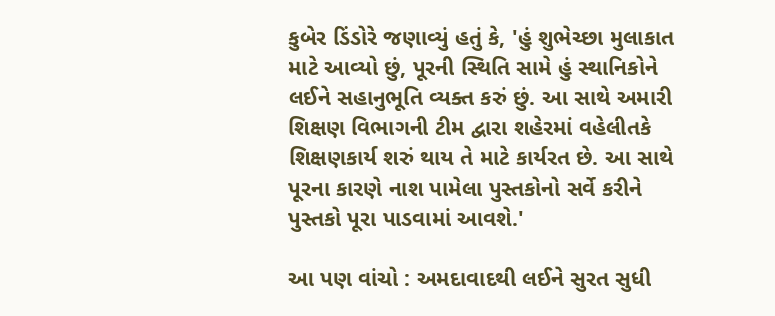કુબેર ડિંડોરે જણાવ્યું હતું કે, 'હું શુભેચ્છા મુલાકાત માટે આવ્યો છું, પૂરની સ્થિતિ સામે હું સ્થાનિકોને લઈને સહાનુભૂતિ વ્યક્ત કરું છું. આ સાથે અમારી શિક્ષણ વિભાગની ટીમ દ્વારા શહેરમાં વહેલીતકે શિક્ષણકાર્ય શરું થાય તે માટે કાર્યરત છે. આ સાથે પૂરના કારણે નાશ પામેલા પુસ્તકોનો સર્વે કરીને પુસ્તકો પૂરા પાડવામાં આવશે.'

આ પણ વાંચો : અમદાવાદથી લઈને સુરત સુધી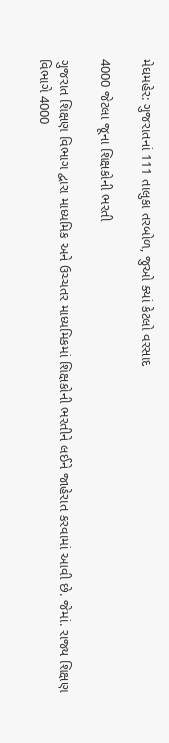મેઘમહેર: ગુજરાતનાં 111 તાલુકા તરબોળ, જુઓ ક્યાં કેટલો વરસાદ

4000 જેટલા જૂના શિક્ષકોની ભરતી

ગુજરાત શિક્ષણ વિભાગ દ્વારા માધ્યમિક અને ઉચ્ચતર માધ્યમિકમાં શિક્ષકોની ભરતીને લઈને જાહેરાત કરવામાં આવી છે. જેમાં. રાજ્ય શિક્ષણ વિભાગે 4000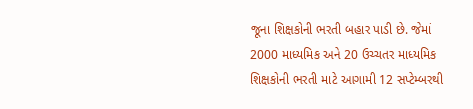જૂના શિક્ષકોની ભરતી બહાર પાડી છે. જેમાં 2000 માધ્યમિક અને 20 ઉચ્ચતર માધ્યમિક શિક્ષકોની ભરતી માટે આગામી 12 સપ્ટેમ્બરથી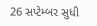26 સપ્ટેમ્બર સુધી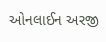ઓનલાઈન અરજી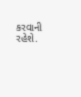કરવાની રહેશે.